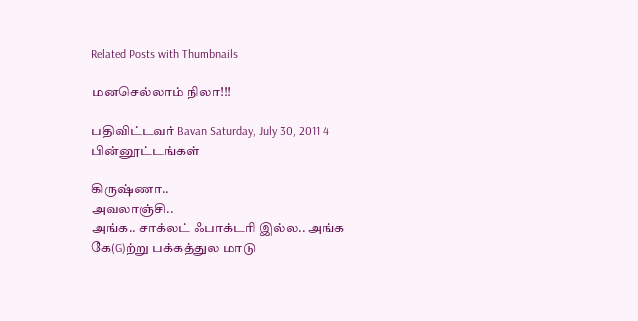Related Posts with Thumbnails

மனசெல்லாம் நிலா!!!

பதிவிட்டவர் Bavan Saturday, July 30, 2011 4 பின்னூட்டங்கள்

கிருஷ்ணா..
அவலாஞ்சி..
அங்க.. சாக்லட் ஃபாக்டரி இல்ல.. அங்க
கே(G)ற்று பக்கத்துல மாடு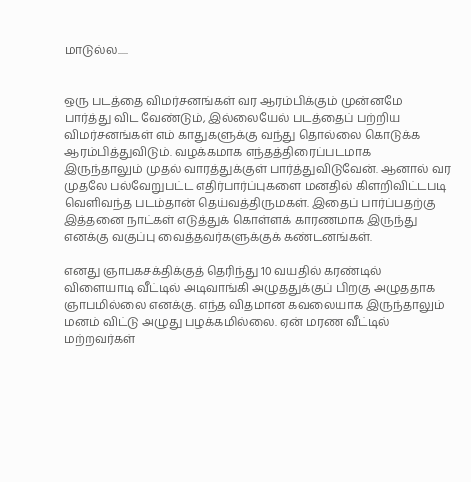மாடுல்ல.....


ஒரு படத்தை விமர்சனங்கள் வர ஆரம்பிக்கும் முன்னமே பார்த்து விட வேண்டும், இல்லையேல் படத்தைப் பற்றிய விமர்சனங்கள் எம் காதுகளுக்கு வந்து தொல்லை கொடுக்க ஆரம்பித்துவிடும். வழக்கமாக எந்தத்திரைப்படமாக இருந்தாலும் முதல் வாரத்துக்குள் பார்த்துவிடுவேன். ஆனால் வர முதலே பல்வேறுபட்ட எதிர்பார்ப்புகளை மனதில் கிளறிவிட்டபடி வெளிவந்த படம்தான் தெய்வத்திருமகள். இதைப் பார்ப்பதற்கு இத்தனை நாட்கள் எடுத்துக் கொள்ளக் காரணமாக இருந்து எனக்கு வகுப்பு வைத்தவர்களுக்குக் கண்டனங்கள்.

எனது ஞாபகசக்திக்குத் தெரிந்து 10 வயதில் கரண்டில் விளையாடி வீட்டில் அடிவாங்கி அழுததுக்குப் பிறகு அழுததாக ஞாபமில்லை எனக்கு. எந்த விதமான கவலையாக இருந்தாலும் மனம் விட்டு அழுது பழக்கமில்லை. ஏன் மரண வீட்டில் மற்றவர்கள்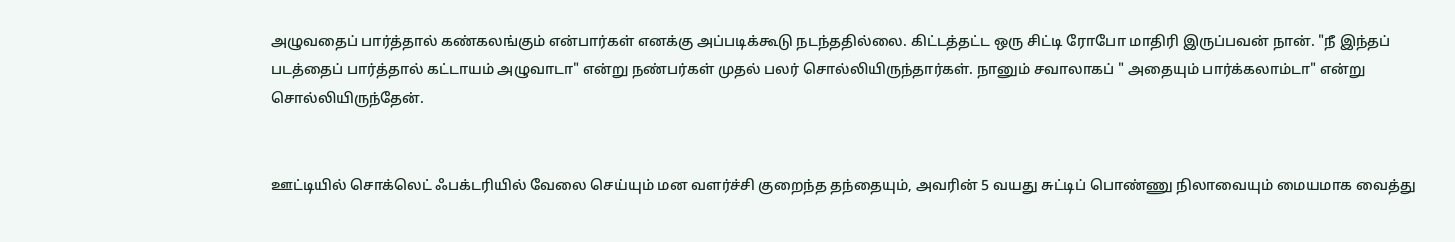அழுவதைப் பார்த்தால் கண்கலங்கும் என்பார்கள் எனக்கு அப்படிக்கூடு நடந்ததில்லை. கிட்டத்தட்ட ஒரு சிட்டி ரோபோ மாதிரி இருப்பவன் நான். "நீ இந்தப் படத்தைப் பார்த்தால் கட்டாயம் அழுவாடா" என்று நண்பர்கள் முதல் பலர் சொல்லியிருந்தார்கள். நானும் சவாலாகப் " அதையும் பார்க்கலாம்டா" என்று சொல்லியிருந்தேன்.


ஊட்டியில் சொக்லெட் ஃபக்டரியில் வேலை செய்யும் மன வளர்ச்சி குறைந்த தந்தையும், அவரின் 5 வயது சுட்டிப் பொண்ணு நிலாவையும் மையமாக வைத்து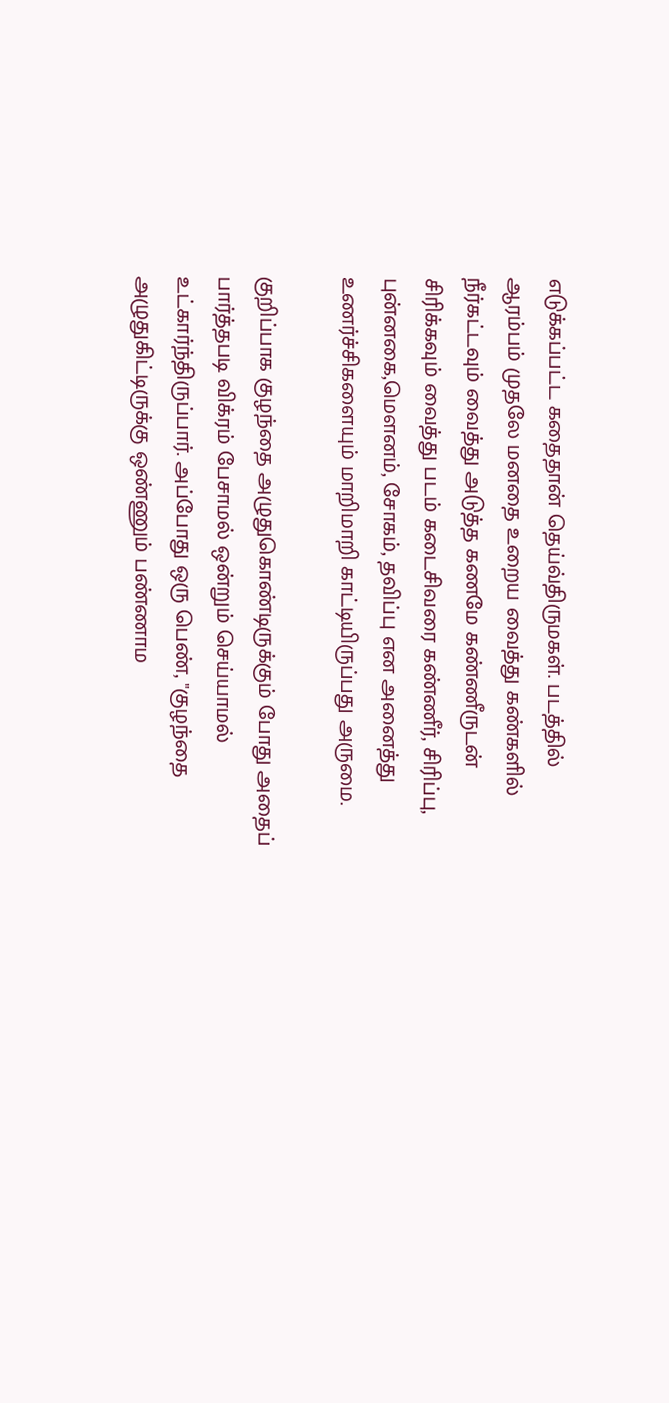எடுக்கப்பட்ட கதைதான் தெய்வ்திருமகள். படத்தில் ஆரம்பம் முதலே மனதை உறைய வைத்து கண்களில் நீர்கட்டவும் வைத்து அடுத்த கணமே கண்ணீருடன் சிரிக்கவும் வைத்து படம் கடைசிவரை கண்ணீர், சிரிப்பு, புன்னகை,மெளனம், சோகம், தவிப்பு என அனைத்து உணர்ச்சிகளையும் மாறிமாறி காட்டியிருப்பது அருமை.

குறிப்பாக குழந்தை அழுதுகொண்டிருக்கும் போது அதைப் பார்த்தபடி விக்ரம் பேசாமல் ஒன்றும் செய்யாமல் உட்கார்ந்திருப்பார். அப்போது ஒரு பெண், "குழந்தை அழுதுகிட்டிருக்கு ஒண்ணும் பண்ணாம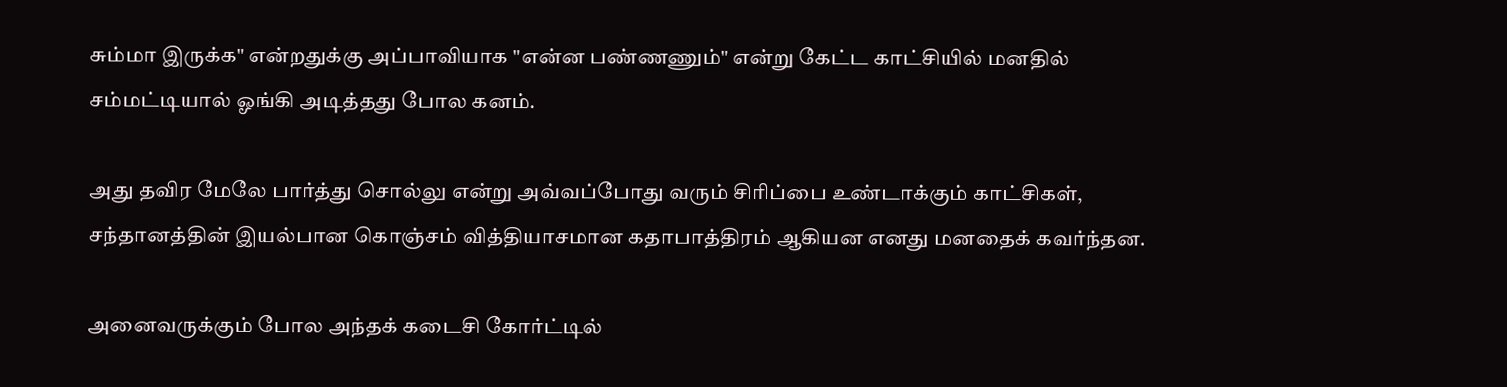சும்மா இருக்க" என்றதுக்கு அப்பாவியாக "என்ன பண்ணணும்" என்று கேட்ட காட்சியில் மனதில் சம்மட்டியால் ஓங்கி அடித்தது போல கனம்.

அது தவிர மேலே பார்த்து சொல்லு என்று அவ்வப்போது வரும் சிரிப்பை உண்டாக்கும் காட்சிகள், சந்தானத்தின் இயல்பான கொஞ்சம் வித்தியாசமான கதாபாத்திரம் ஆகியன எனது மனதைக் கவர்ந்தன.

அனைவருக்கும் போல அந்தக் கடைசி கோர்ட்டில்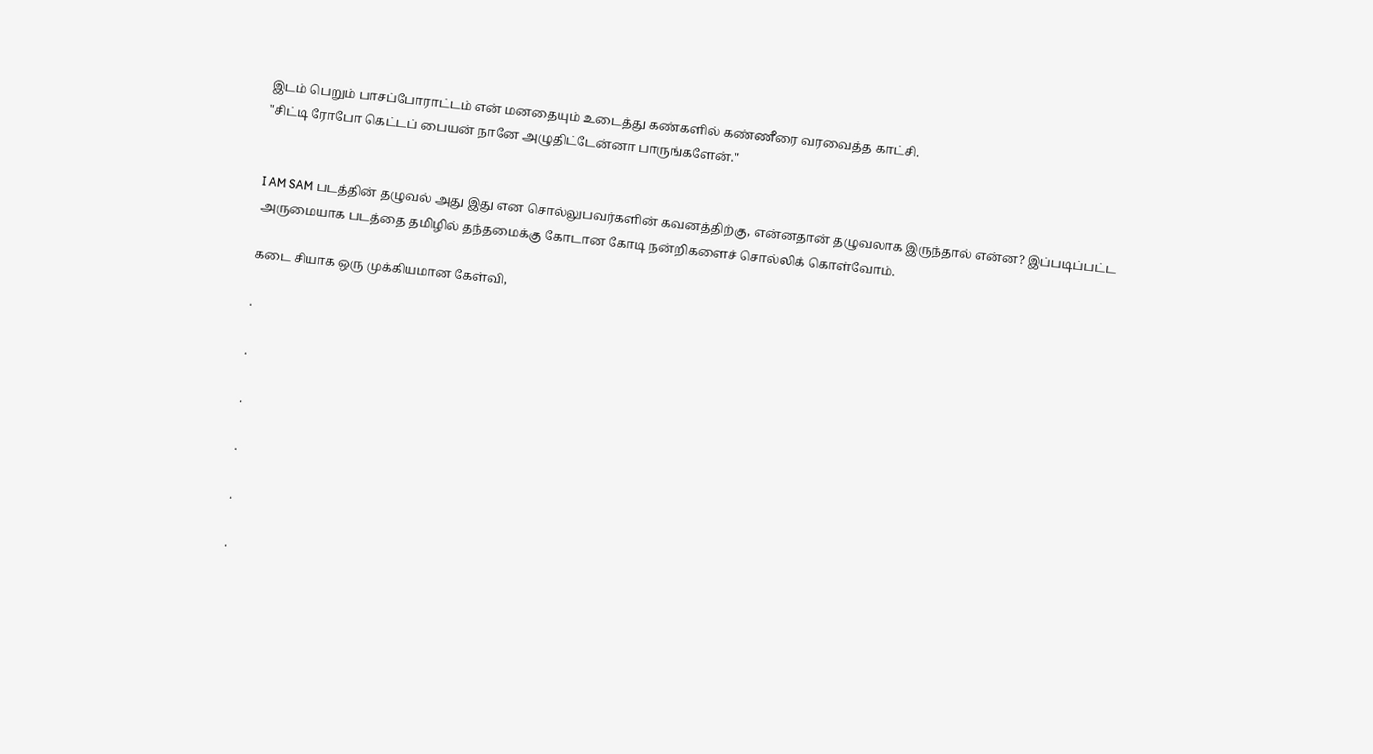இடம் பெறும் பாசப்போராட்டம் என் மனதையும் உடைத்து கண்களில் கண்ணீரை வரவைத்த காட்சி.
"சிட்டி ரோபோ கெட்டப் பையன் நானே அழுதிட்டேன்னா பாருங்களேன்."


I AM SAM படத்தின் தழுவல் அது இது என சொல்லுபவர்களின் கவனத்திற்கு, என்னதான் தழுவலாக இருந்தால் என்ன? இப்படிப்பட்ட அருமையாக படத்தை தமிழில் தந்தமைக்கு கோடான கோடி நன்றிகளைச் சொல்லிக் கொள்வோம்.

கடை சியாக ஒரு முக்கியமான கேள்வி,

.

.

.

.

.

.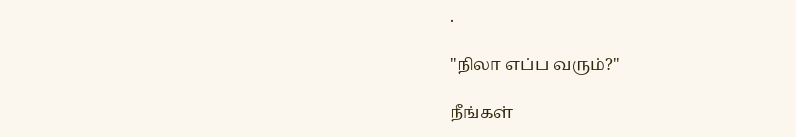.

"நிலா எப்ப வரும்?"

நீங்கள்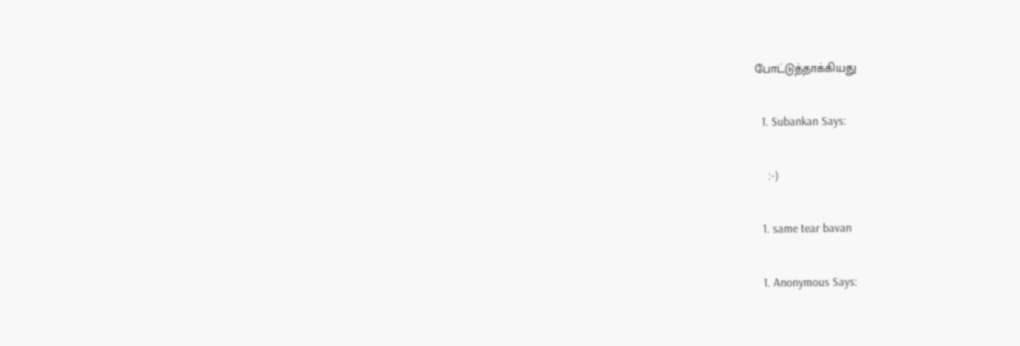போட்டுத்தாக்கியது

  1. Subankan Says:

    :-)

  1. same tear bavan

  1. Anonymous Says: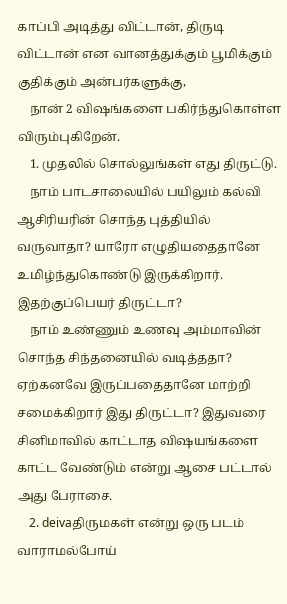காப்பி அடித்து விட்டான், திருடி விட்டான் என வானத்துக்கும் பூமிக்கும் குதிக்கும் அன்பர்களுக்கு,
    நான் 2 விஷங்களை பகிர்ந்துகொள்ள விரும்புகிறேன்.
    1. முதலில் சொல்லுங்கள் எது திருட்டு.
    நாம் பாடசாலையில் பயிலும் கல்வி ஆசிரியரின் சொந்த புத்தியில் வருவாதா? யாரோ எழுதியதைதானே உமிழ்ந்துகொண்டு இருக்கிறார். இதற்குப்பெயர் திருட்டா?
    நாம் உண்ணும் உணவு அம்மாவின் சொந்த சிந்தனையில் வடித்ததா? ஏற்கனவே இருப்பதைதானே மாற்றி சமைக்கிறார் இது திருட்டா? இதுவரை சினிமாவில் காட்டாத விஷயங்களை காட்ட வேண்டும் என்று ஆசை பட்டால் அது பேராசை.
    2. deivaதிருமகள் என்று ஒரு படம் வாராமல்போய்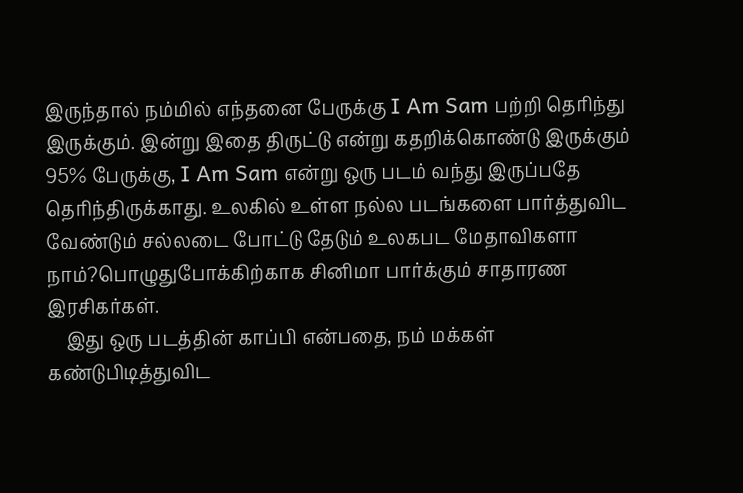இருந்தால் நம்மில் எந்தனை பேருக்கு I Am Sam பற்றி தெரிந்து இருக்கும். இன்று இதை திருட்டு என்று கதறிக்கொண்டு இருக்கும் 95% பேருக்கு, I Am Sam என்று ஒரு படம் வந்து இருப்பதே தெரிந்திருக்காது. உலகில் உள்ள நல்ல படங்களை பார்த்துவிட வேண்டும் சல்லடை போட்டு தேடும் உலகபட மேதாவிகளா நாம்?பொழுதுபோக்கிற்காக சினிமா பார்க்கும் சாதாரண இரசிகர்கள்.
    இது ஒரு படத்தின் காப்பி என்பதை, நம் மக்கள் கண்டுபிடித்துவிட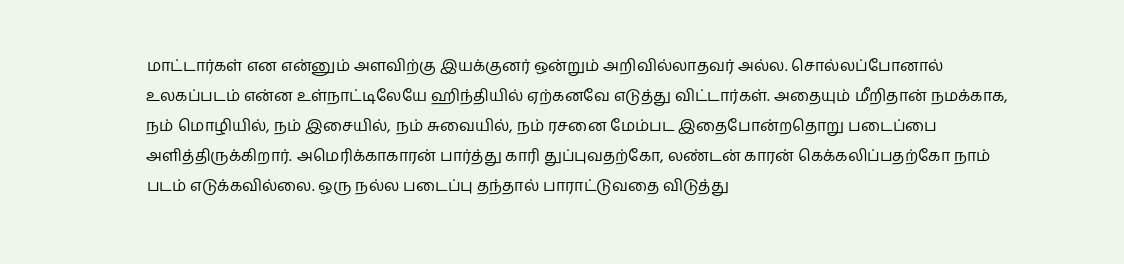மாட்டார்கள் என என்னும் அளவிற்கு இயக்குனர் ஒன்றும் அறிவில்லாதவர் அல்ல. சொல்லப்போனால் உலகப்படம் என்ன உள்நாட்டிலேயே ஹிந்தியில் ஏற்கனவே எடுத்து விட்டார்கள். அதையும் மீறிதான் நமக்காக, நம் மொழியில், நம் இசையில், நம் சுவையில், நம் ரசனை மேம்பட இதைபோன்றதொறு படைப்பை அளித்திருக்கிறார். அமெரிக்காகாரன் பார்த்து காரி துப்புவதற்கோ, லண்டன் காரன் கெக்கலிப்பதற்கோ நாம் படம் எடுக்கவில்லை. ஒரு நல்ல படைப்பு தந்தால் பாராட்டுவதை விடுத்து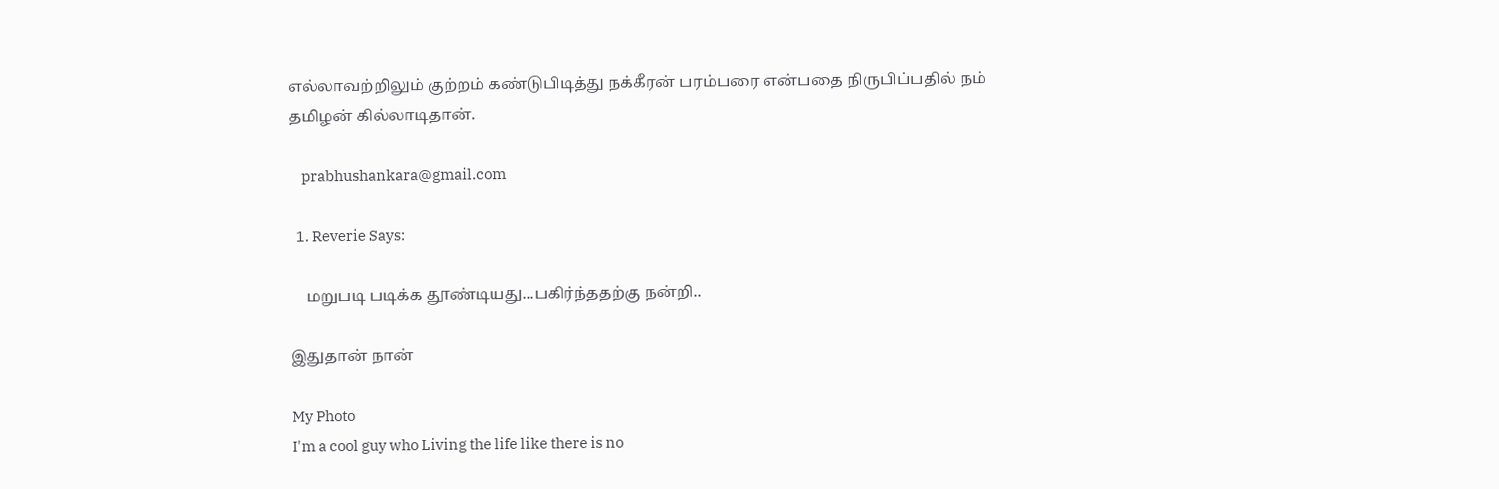எல்லாவற்றிலும் குற்றம் கண்டுபிடித்து நக்கீரன் பரம்பரை என்பதை நிருபிப்பதில் நம் தமிழன் கில்லாடிதான்.

    prabhushankara@gmail.com

  1. Reverie Says:

    மறுபடி படிக்க தூண்டியது...பகிர்ந்ததற்கு நன்றி..

இதுதான் நான்

My Photo
I'm a cool guy who Living the life like there is no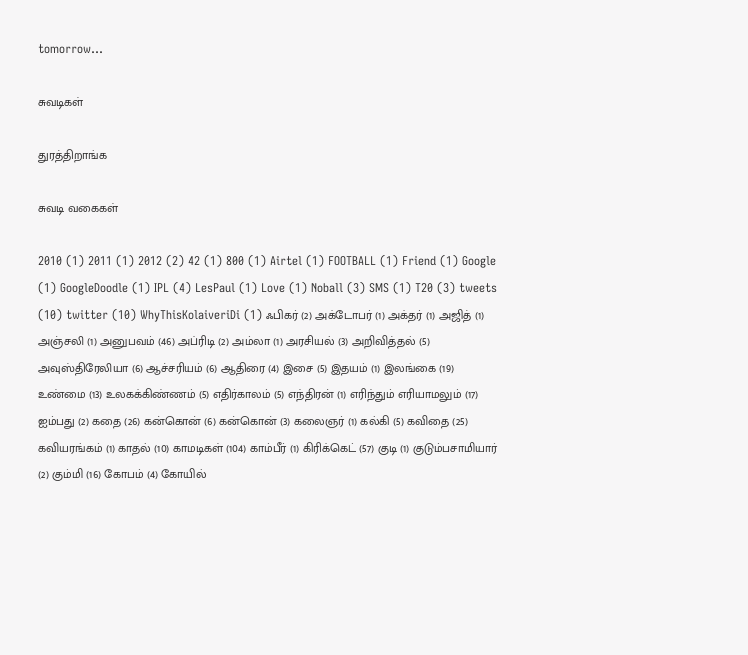tomorrow...

சுவடிகள்

துரத்திறாங்க

சுவடி வகைகள்

2010 (1) 2011 (1) 2012 (2) 42 (1) 800 (1) Airtel (1) FOOTBALL (1) Friend (1) Google (1) GoogleDoodle (1) IPL (4) LesPaul (1) Love (1) Noball (3) SMS (1) T20 (3) tweets (10) twitter (10) WhyThisKolaiveriDi (1) ஃபிகர் (2) அக்டோபர் (1) அக்தர் (1) அஜித் (1) அஞ்சலி (1) அனுபவம் (46) அப்ரிடி (2) அம்லா (1) அரசியல் (3) அறிவித்தல் (5) அவுஸ்திரேலியா (6) ஆச்சரியம் (6) ஆதிரை (4) இசை (5) இதயம் (1) இலங்கை (19) உண்மை (13) உலகக்கிண்ணம் (5) எதிர்காலம் (5) எந்திரன் (1) எரிந்தும் எரியாமலும் (17) ஐம்பது (2) கதை (26) கன்கொன் (6) கன்கொன் (3) கலைஞர் (1) கல்கி (5) கவிதை (25) கவியரங்கம் (1) காதல் (10) காமடிகள் (104) காம்பீர் (1) கிரிக்கெட் (57) குடி (1) குடும்பசாமியார் (2) கும்மி (16) கோபம் (4) கோயில்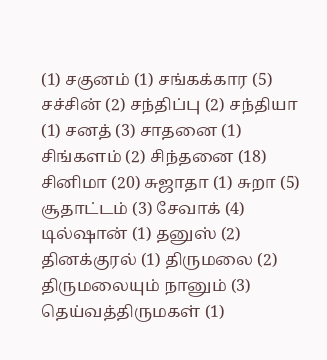(1) சகுனம் (1) சங்கக்கார (5) சச்சின் (2) சந்திப்பு (2) சந்தியா (1) சனத் (3) சாதனை (1) சிங்களம் (2) சிந்தனை (18) சினிமா (20) சுஜாதா (1) சுறா (5) சூதாட்டம் (3) சேவாக் (4) டில்ஷான் (1) தனுஸ் (2) தினக்குரல் (1) திருமலை (2) திருமலையும் நானும் (3) தெய்வத்திருமகள் (1)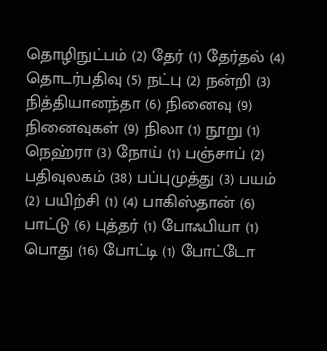தொழிநுட்பம் (2) தேர் (1) தேர்தல் (4) தொடர்பதிவு (5) நட்பு (2) நன்றி (3) நித்தியானந்தா (6) நினைவு (9) நினைவுகள் (9) நிலா (1) நூறு (1) நெஹ்ரா (3) நோய் (1) பஞ்சாப் (2) பதிவுலகம் (38) பப்புமுத்து (3) பயம் (2) பயிற்சி (1) (4) பாகிஸ்தான் (6) பாட்டு (6) புத்தர் (1) போஃபியா (1) பொது (16) போட்டி (1) போட்டோ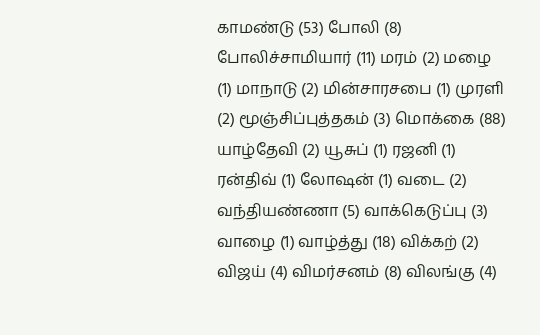காமண்டு (53) போலி (8) போலிச்சாமியார் (11) மரம் (2) மழை (1) மாநாடு (2) மின்சாரசபை (1) முரளி (2) மூஞ்சிப்புத்தகம் (3) மொக்கை (88) யாழ்தேவி (2) யூசுப் (1) ரஜனி (1) ரன்திவ் (1) லோஷன் (1) வடை (2) வந்தியண்ணா (5) வாக்கெடுப்பு (3) வாழை (1) வாழ்த்து (18) விக்கற் (2) விஜய் (4) விமர்சனம் (8) விலங்கு (4)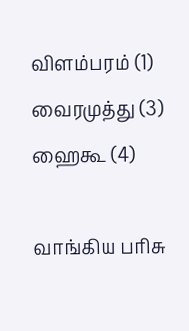விளம்பரம் (1) வைரமுத்து (3) ஹைகூ (4)

வாங்கிய பரிசு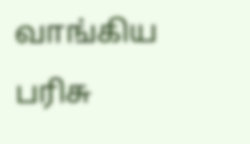வாங்கிய பரிசு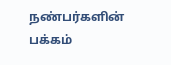நண்பர்களின் பக்கம்